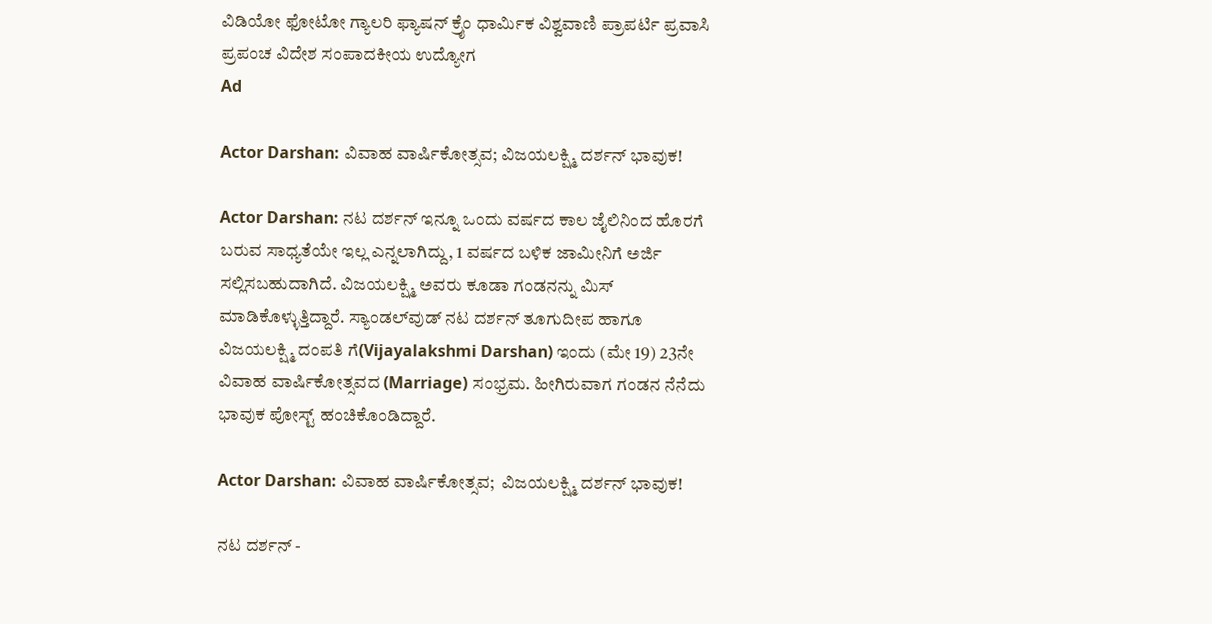ವಿಡಿಯೋ ಫೋಟೋ ಗ್ಯಾಲರಿ ಫ್ಯಾಷನ್ ಕ್ರೈಂ ಧಾರ್ಮಿಕ ವಿಶ್ವವಾಣಿ ಪ್ರಾಪರ್ಟಿ ಪ್ರವಾಸಿ ಪ್ರಪಂಚ ವಿದೇಶ ಸಂಪಾದಕೀಯ ಉದ್ಯೋಗ
Ad

Actor Darshan: ವಿವಾಹ ವಾರ್ಷಿಕೋತ್ಸವ; ವಿಜಯಲಕ್ಷ್ಮಿ ದರ್ಶನ್‌ ಭಾವುಕ!

Actor Darshan: ನಟ ದರ್ಶನ್ ಇನ್ನೂ ಒಂದು ವರ್ಷದ ಕಾಲ ಜೈಲಿನಿಂದ ಹೊರಗೆ ಬರುವ ಸಾಧ್ಯತೆಯೇ ಇಲ್ಲ ಎನ್ನಲಾಗಿದ್ದು, 1 ವರ್ಷದ ಬಳಿಕ ಜಾಮೀನಿಗೆ ಅರ್ಜಿ ಸಲ್ಲಿಸಬಹುದಾಗಿದೆ. ವಿಜಯಲಕ್ಷ್ಮಿ ಅವರು ಕೂಡಾ ಗಂಡನನ್ನು ಮಿಸ್ ಮಾಡಿಕೊಳ್ಳುತ್ತಿದ್ದಾರೆ. ಸ್ಯಾಂಡಲ್‌ವುಡ್ ನಟ ದರ್ಶನ್ ತೂಗುದೀಪ ಹಾಗೂ ವಿಜಯಲಕ್ಷ್ಮಿ ದಂಪತಿ ಗೆ(Vijayalakshmi Darshan) ಇಂದು (ಮೇ 19) 23ನೇ ವಿವಾಹ ವಾರ್ಷಿಕೋತ್ಸವದ (Marriage) ಸಂಭ್ರಮ. ಹೀಗಿರುವಾಗ ಗಂಡನ ನೆನೆದು ಭಾವುಕ ಪೋಸ್ಟ್‌ ಹಂಚಿಕೊಂಡಿದ್ದಾರೆ.

Actor Darshan: ವಿವಾಹ ವಾರ್ಷಿಕೋತ್ಸವ;  ವಿಜಯಲಕ್ಷ್ಮಿ ದರ್ಶನ್‌ ಭಾವುಕ!

ನಟ ದರ್ಶನ್‌ -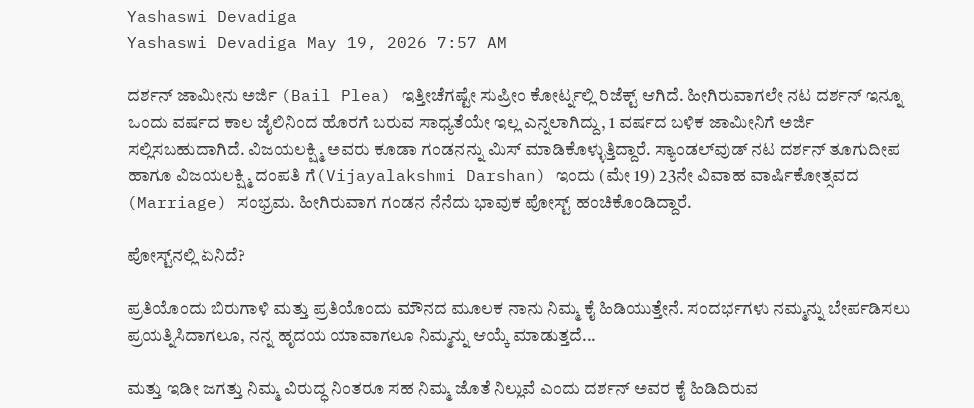Yashaswi Devadiga
Yashaswi Devadiga May 19, 2026 7:57 AM

ದರ್ಶನ್ ಜಾಮೀನು ಅರ್ಜಿ (Bail Plea) ಇತ್ತೀಚೆಗಷ್ಟೇ ಸುಪ್ರೀಂ ಕೋರ್ಟ್ನಲ್ಲಿ ರಿಜೆಕ್ಟ್ ಆಗಿದೆ. ಹೀಗಿರುವಾಗಲೇ ನಟ ದರ್ಶನ್ ಇನ್ನೂ ಒಂದು ವರ್ಷದ ಕಾಲ ಜೈಲಿನಿಂದ ಹೊರಗೆ ಬರುವ ಸಾಧ್ಯತೆಯೇ ಇಲ್ಲ ಎನ್ನಲಾಗಿದ್ದು, 1 ವರ್ಷದ ಬಳಿಕ ಜಾಮೀನಿಗೆ ಅರ್ಜಿ ಸಲ್ಲಿಸಬಹುದಾಗಿದೆ. ವಿಜಯಲಕ್ಷ್ಮಿ ಅವರು ಕೂಡಾ ಗಂಡನನ್ನು ಮಿಸ್ ಮಾಡಿಕೊಳ್ಳುತ್ತಿದ್ದಾರೆ. ಸ್ಯಾಂಡಲ್‌ವುಡ್ ನಟ ದರ್ಶನ್ ತೂಗುದೀಪ ಹಾಗೂ ವಿಜಯಲಕ್ಷ್ಮಿ ದಂಪತಿ ಗೆ(Vijayalakshmi Darshan) ಇಂದು (ಮೇ 19) 23ನೇ ವಿವಾಹ ವಾರ್ಷಿಕೋತ್ಸವದ (Marriage) ಸಂಭ್ರಮ. ಹೀಗಿರುವಾಗ ಗಂಡನ ನೆನೆದು ಭಾವುಕ ಪೋಸ್ಟ್‌ ಹಂಚಿಕೊಂಡಿದ್ದಾರೆ.

ಪೋಸ್ಟ್‌ನಲ್ಲಿ ಏನಿದೆ?

ಪ್ರತಿಯೊಂದು ಬಿರುಗಾಳಿ ಮತ್ತು ಪ್ರತಿಯೊಂದು ಮೌನದ ಮೂಲಕ ನಾನು ನಿಮ್ಮ ಕೈ ಹಿಡಿಯುತ್ತೇನೆ. ಸಂದರ್ಭಗಳು ನಮ್ಮನ್ನು ಬೇರ್ಪಡಿಸಲು ಪ್ರಯತ್ನಿಸಿದಾಗಲೂ, ನನ್ನ ಹೃದಯ ಯಾವಾಗಲೂ ನಿಮ್ಮನ್ನು ಆಯ್ಕೆ ಮಾಡುತ್ತದೆ...

ಮತ್ತು ಇಡೀ ಜಗತ್ತು ನಿಮ್ಮ ವಿರುದ್ಧ ನಿಂತರೂ ಸಹ ನಿಮ್ಮ ಜೊತೆ ನಿಲ್ಲುವೆ ಎಂದು ದರ್ಶನ್‌ ಅವರ ಕೈ ಹಿಡಿದಿರುವ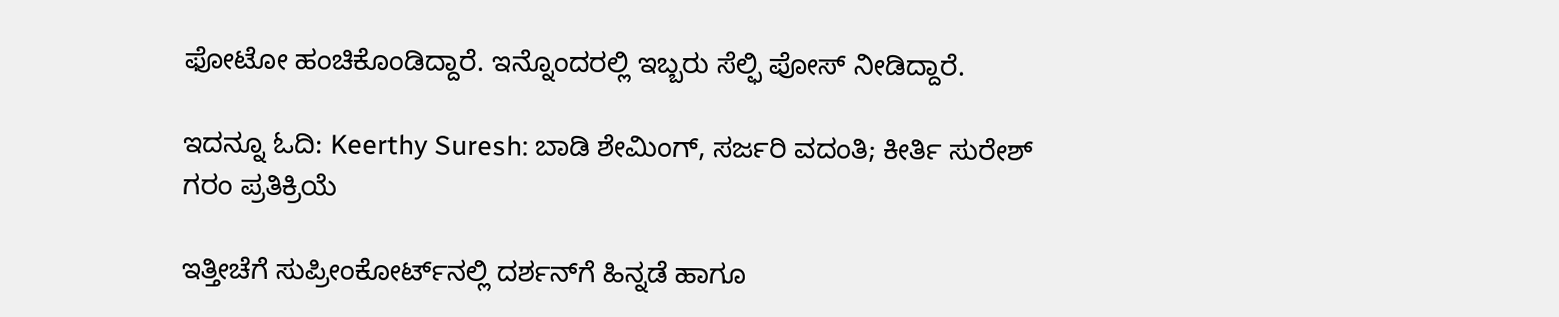ಫೋಟೋ ಹಂಚಿಕೊಂಡಿದ್ದಾರೆ. ಇನ್ನೊಂದರಲ್ಲಿ ಇಬ್ಬರು ಸೆಲ್ಫಿ ಪೋಸ್‌ ನೀಡಿದ್ದಾರೆ.

ಇದನ್ನೂ ಓದಿ: Keerthy Suresh: ಬಾಡಿ ಶೇಮಿಂಗ್, ಸರ್ಜರಿ ವದಂತಿ; ಕೀರ್ತಿ ಸುರೇಶ್ ಗರಂ ಪ್ರತಿಕ್ರಿಯೆ

ಇತ್ತೀಚೆಗೆ ಸುಪ್ರೀಂಕೋರ್ಟ್‌ನಲ್ಲಿ ದರ್ಶನ್‌ಗೆ ಹಿನ್ನಡೆ ಹಾಗೂ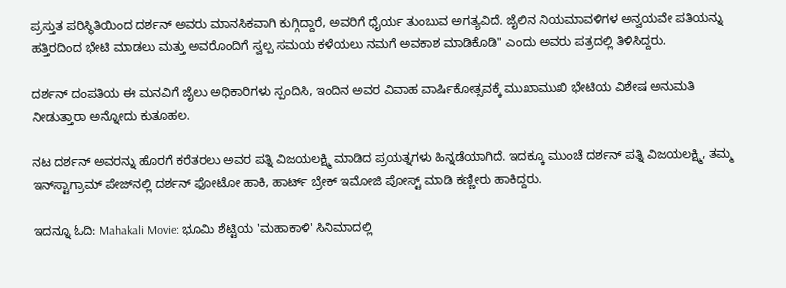ಪ್ರಸ್ತುತ ಪರಿಸ್ಥಿತಿಯಿಂದ ದರ್ಶನ್ ಅವರು ಮಾನಸಿಕವಾಗಿ ಕುಗ್ಗಿದ್ದಾರೆ, ಅವರಿಗೆ ಧೈರ್ಯ ತುಂಬುವ ಅಗತ್ಯವಿದೆ. ಜೈಲಿನ ನಿಯಮಾವಳಿಗಳ ಅನ್ವಯವೇ ಪತಿಯನ್ನು ಹತ್ತಿರದಿಂದ ಭೇಟಿ ಮಾಡಲು ಮತ್ತು ಅವರೊಂದಿಗೆ ಸ್ವಲ್ಪ ಸಮಯ ಕಳೆಯಲು ನಮಗೆ ಅವಕಾಶ ಮಾಡಿಕೊಡಿ" ಎಂದು ಅವರು ಪತ್ರದಲ್ಲಿ ತಿಳಿಸಿದ್ದರು.

ದರ್ಶನ್ ದಂಪತಿಯ ಈ ಮನವಿಗೆ ಜೈಲು ಅಧಿಕಾರಿಗಳು ಸ್ಪಂದಿಸಿ, ಇಂದಿನ ಅವರ ವಿವಾಹ ವಾರ್ಷಿಕೋತ್ಸವಕ್ಕೆ ಮುಖಾಮುಖಿ ಭೇಟಿಯ ವಿಶೇಷ ಅನುಮತಿ ನೀಡುತ್ತಾರಾ ಅನ್ನೋದು ಕುತೂಹಲ.

ನಟ ದರ್ಶನ್ ಅವರನ್ನು ಹೊರಗೆ ಕರೆತರಲು ಅವರ ಪತ್ನಿ ವಿಜಯಲಕ್ಷ್ಮಿ ಮಾಡಿದ ಪ್ರಯತ್ನಗಳು ಹಿನ್ನಡೆಯಾಗಿದೆ. ಇದಕ್ಕೂ ಮುಂಚೆ ದರ್ಶನ್ ಪತ್ನಿ ವಿಜಯಲಕ್ಷ್ಮಿ, ತಮ್ಮ ಇನ್‌ಸ್ಟಾಗ್ರಾಮ್ ಪೇಜ್‌ನಲ್ಲಿ ದರ್ಶನ್ ಫೋಟೋ ಹಾಕಿ, ಹಾರ್ಟ್ ಬ್ರೇಕ್ ಇಮೋಜಿ ಪೋಸ್ಟ್ ಮಾಡಿ ಕಣ್ಣೀರು ಹಾಕಿದ್ದರು.

ಇದನ್ನೂ ಓದಿ: Mahakali Movie: ಭೂಮಿ ಶೆಟ್ಟಿಯ 'ಮಹಾಕಾಳಿ' ಸಿನಿಮಾದಲ್ಲಿ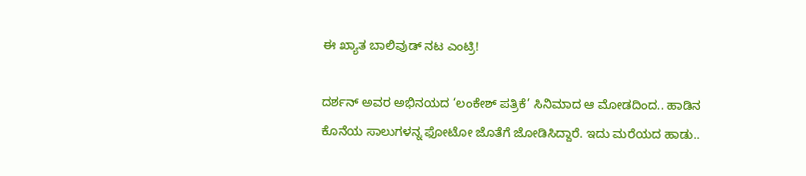ಈ ಖ್ಯಾತ ಬಾಲಿವುಡ್‌ ನಟ ಎಂಟ್ರಿ!

ದರ್ಶನ್‌ ಅವರ ಅಭಿನಯದ ‘ಲಂಕೇಶ್ ಪತ್ರಿಕೆ’ ಸಿನಿಮಾದ ಆ ಮೋಡದಿಂದ.. ಹಾಡಿನ ಕೊನೆಯ ಸಾಲುಗಳನ್ನ ಫೋಟೋ ಜೊತೆಗೆ ಜೋಡಿಸಿದ್ದಾರೆ. ಇದು ಮರೆಯದ ಹಾಡು..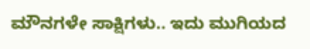ಮೌನಗಳೇ ಸಾಕ್ಷಿಗಳು.. ಇದು ಮುಗಿಯದ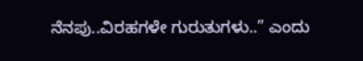ನೆನಪು..ವಿರಹಗಳೇ ಗುರುತುಗಳು..” ಎಂದು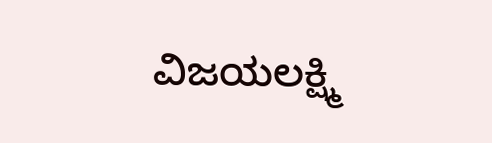ವಿಜಯಲಕ್ಷ್ಮಿ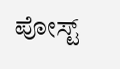ಪೋಸ್ಟ್‌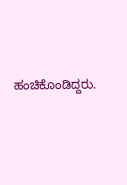ಹಂಚಿಕೊಂಡಿದ್ದರು.